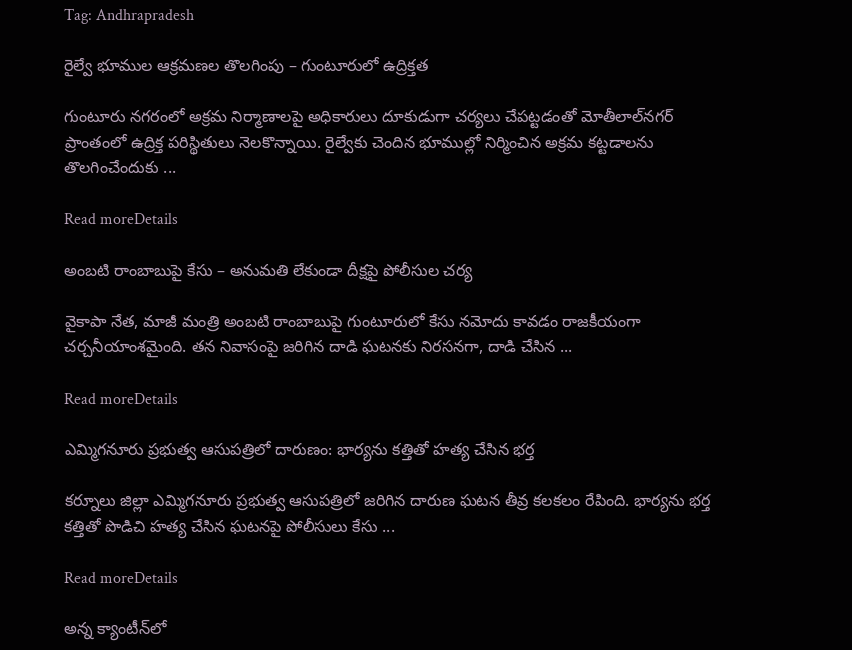Tag: Andhrapradesh

రైల్వే భూముల ఆక్రమణల తొలగింపు – గుంటూరులో ఉద్రిక్తత

గుంటూరు నగరంలో అక్రమ నిర్మాణాలపై అధికారులు దూకుడుగా చర్యలు చేపట్టడంతో మోతీలాల్‌నగర్ ప్రాంతంలో ఉద్రిక్త పరిస్థితులు నెలకొన్నాయి. రైల్వేకు చెందిన భూముల్లో నిర్మించిన అక్రమ కట్టడాలను తొలగించేందుకు ...

Read moreDetails

అంబటి రాంబాబుపై కేసు – అనుమతి లేకుండా దీక్షపై పోలీసుల చర్య

వైకాపా నేత, మాజీ మంత్రి అంబటి రాంబాబుపై గుంటూరులో కేసు నమోదు కావడం రాజకీయంగా చర్చనీయాంశమైంది. తన నివాసంపై జరిగిన దాడి ఘటనకు నిరసనగా, దాడి చేసిన ...

Read moreDetails

ఎమ్మిగనూరు ప్రభుత్వ ఆసుపత్రిలో దారుణం: భార్యను కత్తితో హత్య చేసిన భర్త

కర్నూలు జిల్లా ఎమ్మిగనూరు ప్రభుత్వ ఆసుపత్రిలో జరిగిన దారుణ ఘటన తీవ్ర కలకలం రేపింది. భార్యను భర్త కత్తితో పొడిచి హత్య చేసిన ఘటనపై పోలీసులు కేసు ...

Read moreDetails

అన్న క్యాంటీన్‌లో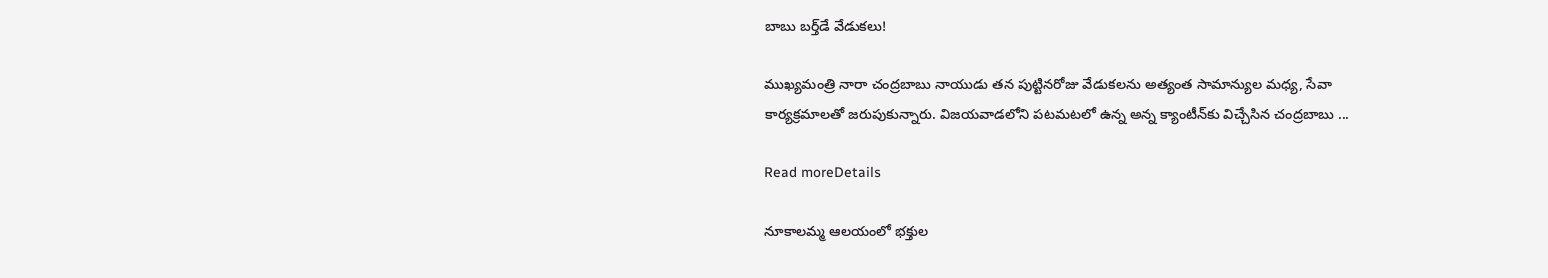బాబు బర్త్‌డే వేడుకలు!

ముఖ్యమంత్రి నారా చంద్రబాబు నాయుడు తన పుట్టినరోజు వేడుకలను అత్యంత సామాన్యుల మధ్య, సేవా కార్యక్రమాలతో జరుపుకున్నారు. విజయవాడలోని పటమటలో ఉన్న అన్న క్యాంటీన్‌కు విచ్చేసిన చంద్రబాబు ...

Read moreDetails

నూకాలమ్మ ఆలయంలో భక్తుల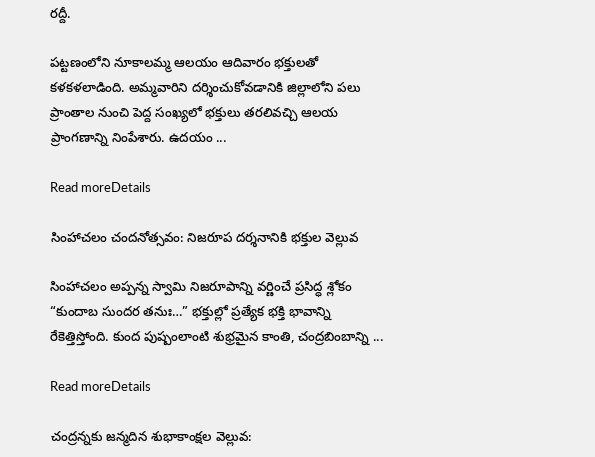రద్దీ.

పట్టణంలోని నూకాలమ్మ ఆలయం ఆదివారం భక్తులతో కళకళలాడింది. అమ్మవారిని దర్శించుకోవడానికి జిల్లాలోని పలు ప్రాంతాల నుంచి పెద్ద సంఖ్యలో భక్తులు తరలివచ్చి ఆలయ ప్రాంగణాన్ని నింపేశారు. ఉదయం ...

Read moreDetails

సింహాచలం చందనోత్సవం: నిజరూప దర్శనానికి భక్తుల వెల్లువ

సింహాచలం అప్పన్న స్వామి నిజరూపాన్ని వర్ణించే ప్రసిద్ధ శ్లోకం “కుందాబ సుందర తనుః…” భక్తుల్లో ప్రత్యేక భక్తి భావాన్ని రేకెత్తిస్తోంది. కుంద పుష్పంలాంటి శుభ్రమైన కాంతి, చంద్రబింబాన్ని ...

Read moreDetails

చంద్రన్నకు జన్మదిన శుభాకాంక్షల వెల్లువ: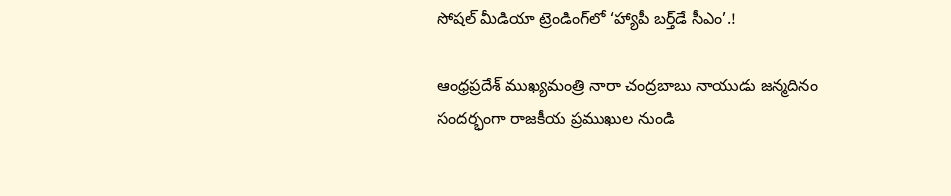సోషల్ మీడియా ట్రెండింగ్‌లో ‘హ్యాపీ బర్త్‌డే సీఎం’.!

ఆంధ్రప్రదేశ్ ముఖ్యమంత్రి నారా చంద్రబాబు నాయుడు జన్మదినం సందర్భంగా రాజకీయ ప్రముఖుల నుండి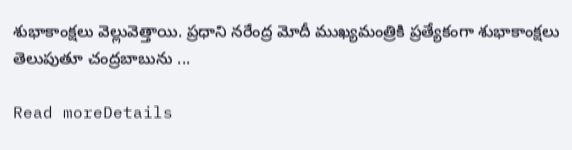శుభాకాంక్షలు వెల్లువెత్తాయి. ప్రధాని నరేంద్ర మోదీ ముఖ్యమంత్రికి ప్రత్యేకంగా శుభాకాంక్షలు తెలుపుతూ చంద్రబాబును ...

Read moreDetails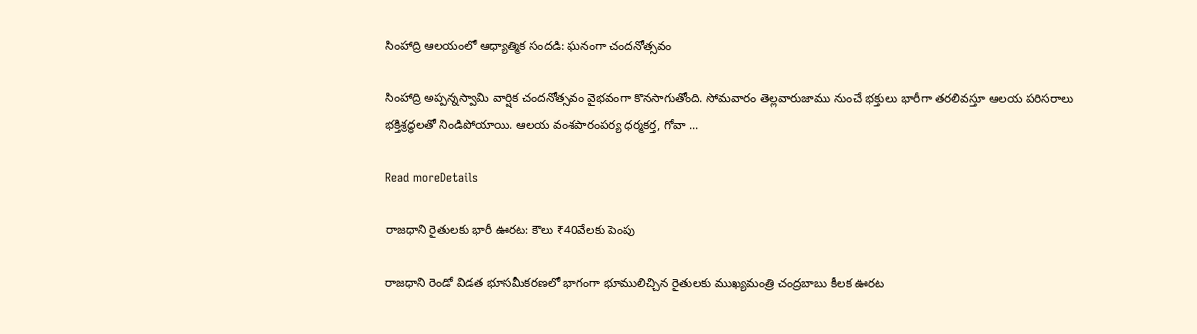సింహాద్రి ఆలయంలో ఆధ్యాత్మిక సందడి: ఘనంగా చందనోత్సవం

సింహాద్రి అప్పన్నస్వామి వార్షిక చందనోత్సవం వైభవంగా కొనసాగుతోంది. సోమవారం తెల్లవారుజాము నుంచే భక్తులు భారీగా తరలివస్తూ ఆలయ పరిసరాలు భక్తిశ్రద్ధలతో నిండిపోయాయి. ఆలయ వంశపారంపర్య ధర్మకర్త, గోవా ...

Read moreDetails

రాజధాని రైతులకు భారీ ఊరట: కౌలు ₹40వేలకు పెంపు

రాజధాని రెండో విడత భూసమీకరణలో భాగంగా భూములిచ్చిన రైతులకు ముఖ్యమంత్రి చంద్రబాబు కీలక ఊరట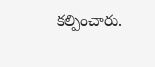కల్పించారు.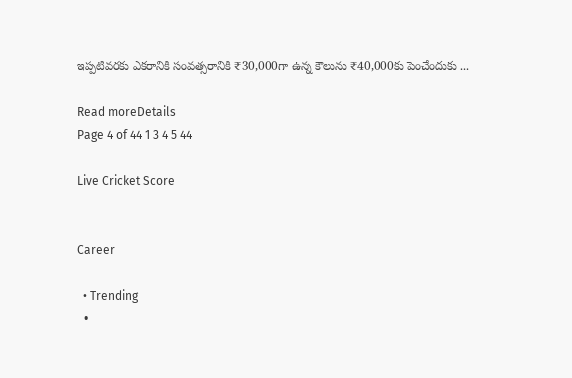ఇప్పటివరకు ఎకరానికి సంవత్సరానికి ₹30,000గా ఉన్న కౌలును ₹40,000కు పెంచేందుకు ...

Read moreDetails
Page 4 of 44 1 3 4 5 44

Live Cricket Score


Career

  • Trending
  •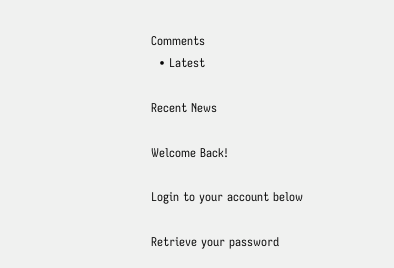Comments
  • Latest

Recent News

Welcome Back!

Login to your account below

Retrieve your password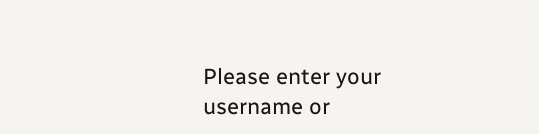Please enter your username or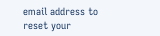email address to reset your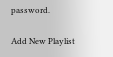password.

Add New Playlist